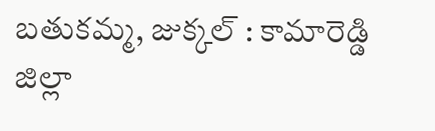బతుకమ్మ, జుక్కల్ : కామారెడ్డి జిల్లా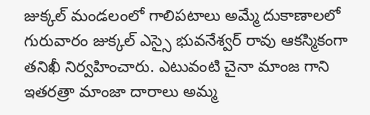జుక్కల్ మండలంలో గాలిపటాలు అమ్మే దుకాణాలలో గురువారం జుక్కల్ ఎస్సై భువనేశ్వర్ రావు ఆకస్మికంగా తనిఖీ నిర్వహించారు. ఎటువంటి చైనా మాంజ గాని ఇతరత్రా మాంజా దారాలు అమ్మ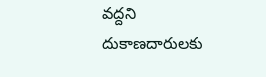వద్దని దుకాణదారులకు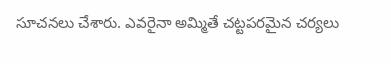సూచనలు చేశారు. ఎవరైనా అమ్మితే చట్టపరమైన చర్యలు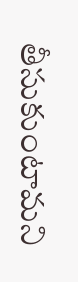తీసుకుంటామని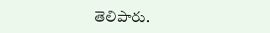తెలిపారు.